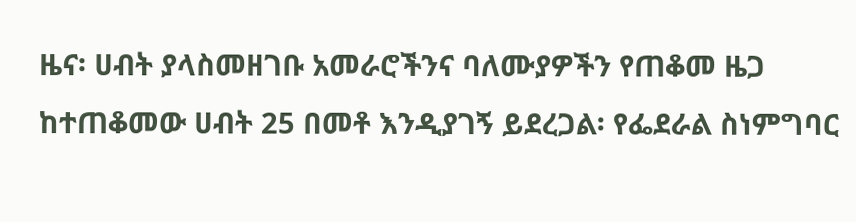ዜና፡ ሀብት ያላስመዘገቡ አመራሮችንና ባለሙያዎችን የጠቆመ ዜጋ ከተጠቆመው ሀብት 25 በመቶ እንዲያገኝ ይደረጋል፡ የፌደራል ስነምግባር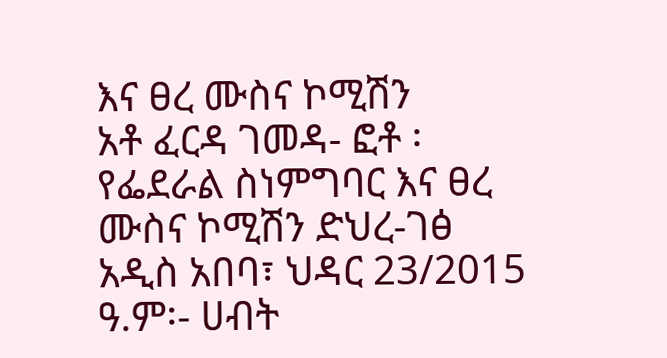እና ፀረ ሙስና ኮሚሽን
አቶ ፈርዳ ገመዳ- ፎቶ ፡የፌደራል ስነምግባር እና ፀረ ሙስና ኮሚሽን ድህረ-ገፅ አዲስ አበባ፣ ህዳር 23/2015 ዓ.ም፡- ሀብት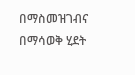በማስመዝገብና በማሳወቅ ሂደት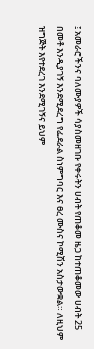፤ አመራሮችንና ባለሙያዎች ሳያስመዘገቡ የቀሩትን ሀብት የጠቆመ ዜጋ ከተጠቆመው ሀብት 25 በመቶ እንዲያገኝ እንደሚደረግ የፌደራል ስነምግባር እና ፀረ ሙስና ኮሚሽን አስታውቋል። ለዚህም ዝግጅት እየተደረገ እንደሚገኝና ይህም